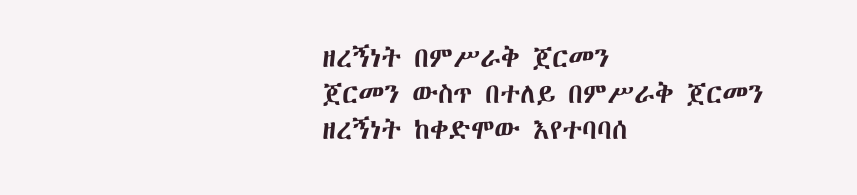ዘረኝነት በምሥራቅ ጀርመን
ጀርመን ውስጥ በተለይ በምሥራቅ ጀርመን ዘረኝነት ከቀድሞው እየተባባሰ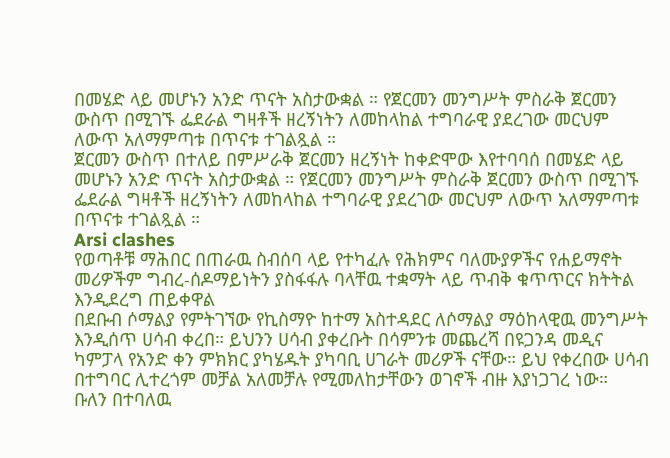በመሄድ ላይ መሆኑን አንድ ጥናት አስታውቋል ። የጀርመን መንግሥት ምስራቅ ጀርመን ውስጥ በሚገኙ ፌደራል ግዛቶች ዘረኝነትን ለመከላከል ተግባራዊ ያደረገው መርህም ለውጥ አለማምጣቱ በጥናቱ ተገልጿል ።
ጀርመን ውስጥ በተለይ በምሥራቅ ጀርመን ዘረኝነት ከቀድሞው እየተባባሰ በመሄድ ላይ መሆኑን አንድ ጥናት አስታውቋል ። የጀርመን መንግሥት ምስራቅ ጀርመን ውስጥ በሚገኙ ፌደራል ግዛቶች ዘረኝነትን ለመከላከል ተግባራዊ ያደረገው መርህም ለውጥ አለማምጣቱ በጥናቱ ተገልጿል ።
Arsi clashes
የወጣቶቹ ማሕበር በጠራዉ ስብሰባ ላይ የተካፈሉ የሕክምና ባለሙያዎችና የሐይማኖት መሪዎችም ግብረ-ሰዶማይነትን ያስፋፋሉ ባላቸዉ ተቋማት ላይ ጥብቅ ቁጥጥርና ክትትል እንዲደረግ ጠይቀዋል
በደቡብ ሶማልያ የምትገኘው የኪስማዮ ከተማ አስተዳደር ለሶማልያ ማዕከላዊዉ መንግሥት እንዲሰጥ ሀሳብ ቀረበ። ይህንን ሀሳብ ያቀረቡት በሳምንቱ መጨረሻ በዩጋንዳ መዲና ካምፓላ የአንድ ቀን ምክክር ያካሄዱት ያካባቢ ሀገራት መሪዎች ናቸው። ይህ የቀረበው ሀሳብ በተግባር ሊተረጎም መቻል አለመቻሉ የሚመለከታቸውን ወገኖች ብዙ እያነጋገረ ነው።
ቡለን በተባለዉ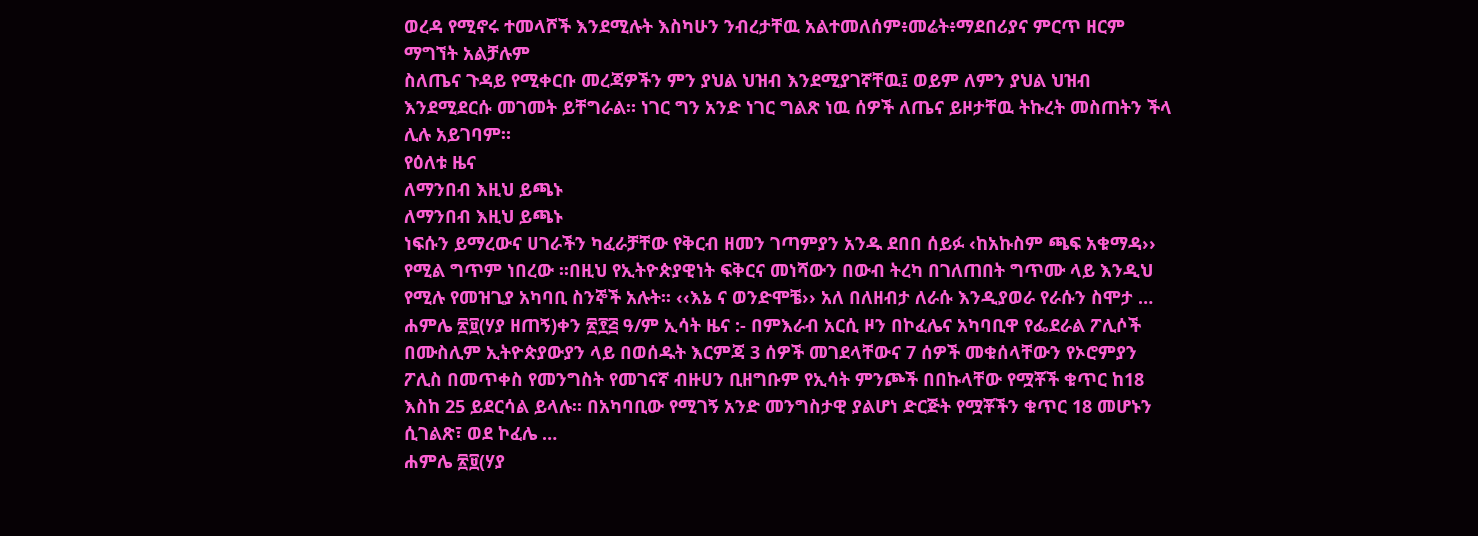ወረዳ የሚኖሩ ተመላሾች እንደሚሉት እስካሁን ንብረታቸዉ አልተመለሰም፥መሬት፥ማደበሪያና ምርጥ ዘርም ማግኘት አልቻሉም
ስለጤና ጉዳይ የሚቀርቡ መረጃዎችን ምን ያህል ህዝብ እንደሚያገኛቸዉ፤ ወይም ለምን ያህል ህዝብ እንደሚደርሱ መገመት ይቸግራል። ነገር ግን አንድ ነገር ግልጽ ነዉ ሰዎች ለጤና ይዞታቸዉ ትኩረት መስጠትን ችላ ሊሉ አይገባም።
የዕለቱ ዜና
ለማንበብ እዚህ ይጫኑ
ለማንበብ እዚህ ይጫኑ
ነፍሱን ይማረውና ሀገራችን ካፈራቻቸው የቅርብ ዘመን ገጣምያን አንዱ ደበበ ሰይፉ ‹ከአኩስም ጫፍ አቁማዳ›› የሚል ግጥም ነበረው ፡፡በዚህ የኢትዮጵያዊነት ፍቅርና መነሻውን በውብ ትረካ በገለጠበት ግጥሙ ላይ እንዲህ የሚሉ የመዝጊያ አካባቢ ስንኞች አሉት፡፡ ‹‹እኔ ና ወንድሞቼ›› አለ በለዘብታ ለራሱ እንዲያወራ የራሱን ስሞታ …
ሐምሌ ፳፱(ሃያ ዘጠኝ)ቀን ፳፻፭ ዓ/ም ኢሳት ዜና :- በምእራብ አርሲ ዞን በኮፈሌና አካባቢዋ የፌደራል ፖሊሶች በሙስሊም ኢትዮጵያውያን ላይ በወሰዱት እርምጃ 3 ሰዎች መገደላቸውና 7 ሰዎች መቁሰላቸውን የኦሮምያን ፖሊስ በመጥቀስ የመንግስት የመገናኛ ብዙሀን ቢዘግቡም የኢሳት ምንጮች በበኩላቸው የሟቾች ቁጥር ከ18 እስከ 25 ይደርሳል ይላሉ። በአካባቢው የሚገኝ አንድ መንግስታዊ ያልሆነ ድርጅት የሟቾችን ቁጥር 18 መሆኑን ሲገልጽ፣ ወደ ኮፈሌ …
ሐምሌ ፳፱(ሃያ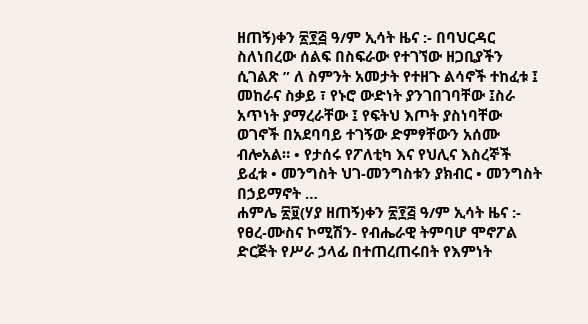ዘጠኝ)ቀን ፳፻፭ ዓ/ም ኢሳት ዜና :- በባህርዳር ስለነበረው ሰልፍ በስፍራው የተገኘው ዘጋቢያችን ሲገልጽ ” ለ ስምንት አመታት የተዘጉ ልሳኖች ተከፈቱ ፤ መከራና ስቃይ ፣ የኑሮ ውድነት ያንገበገባቸው ፤ስራ አጥነት ያማረራቸው ፤ የፍትህ እጦት ያስነባቸው ወገኖች በአደባባይ ተገኝው ድምፃቸውን አሰሙ ብሎአል። • የታሰሩ የፖለቲካ እና የህሊና እስረኞች ይፈቱ • መንግስት ህገ-መንግስቱን ያክብር • መንግስት በኃይማኖት …
ሐምሌ ፳፱(ሃያ ዘጠኝ)ቀን ፳፻፭ ዓ/ም ኢሳት ዜና :- የፀረ-ሙስና ኮሚሽን- የብሔራዊ ትምባሆ ሞኖፖል ድርጅት የሥራ ኃላፊ በተጠረጠሩበት የእምነት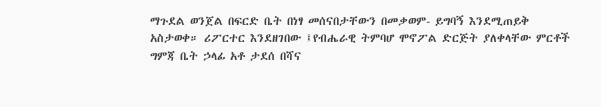ማጉደል ወንጀል በፍርድ ቤት በነፃ መሰናበታቸውን በመቃወም- ይግባኝ እንደሚጠይቅ አስታወቀ። ሪፖርተር እንደዘገበው ፤የብሔራዊ ትምባሆ ሞኖፖል ድርጅት ያለቀላቸው ምርቶች ግምጃ ቤት ኃላፊ አቶ ታደሰ በሻና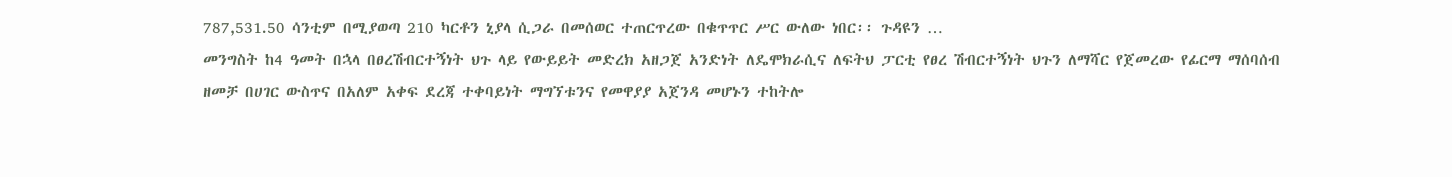787,531.50 ሳንቲም በሚያወጣ 210 ካርቶን ኒያላ ሲጋራ በመሰወር ተጠርጥረው በቁጥጥር ሥር ውለው ነበር፡፡ ጉዳዩን …
መንግስት ከ4 ዓመት በኋላ በፀረሽብርተኝነት ህጉ ላይ የውይይት መድረክ አዘጋጀ አንድነት ለዴሞክራሲና ለፍትህ ፓርቲ የፀረ ሽብርተኝነት ህጉን ለማሻር የጀመረው የፊርማ ማሰባሰብ ዘመቻ በሀገር ውስጥና በአለም አቀፍ ደረጃ ተቀባይነት ማግኘቱንና የመዋያያ አጀንዳ መሆኑን ተከትሎ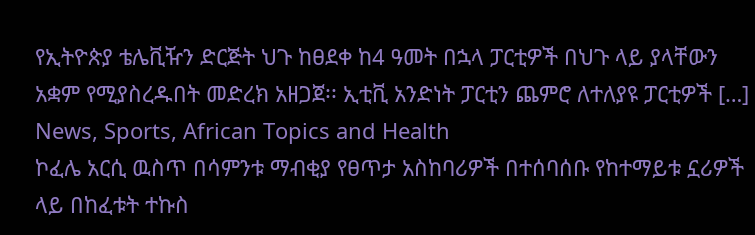የኢትዮጵያ ቴሌቪዥን ድርጅት ህጉ ከፀደቀ ከ4 ዓመት በኋላ ፓርቲዎች በህጉ ላይ ያላቸውን አቋም የሚያስረዱበት መድረክ አዘጋጀ፡፡ ኢቲቪ አንድነት ፓርቲን ጨምሮ ለተለያዩ ፓርቲዎች […]
News, Sports, African Topics and Health
ኮፈሌ አርሲ ዉስጥ በሳምንቱ ማብቂያ የፀጥታ አስከባሪዎች በተሰባሰቡ የከተማይቱ ኗሪዎች ላይ በከፈቱት ተኩስ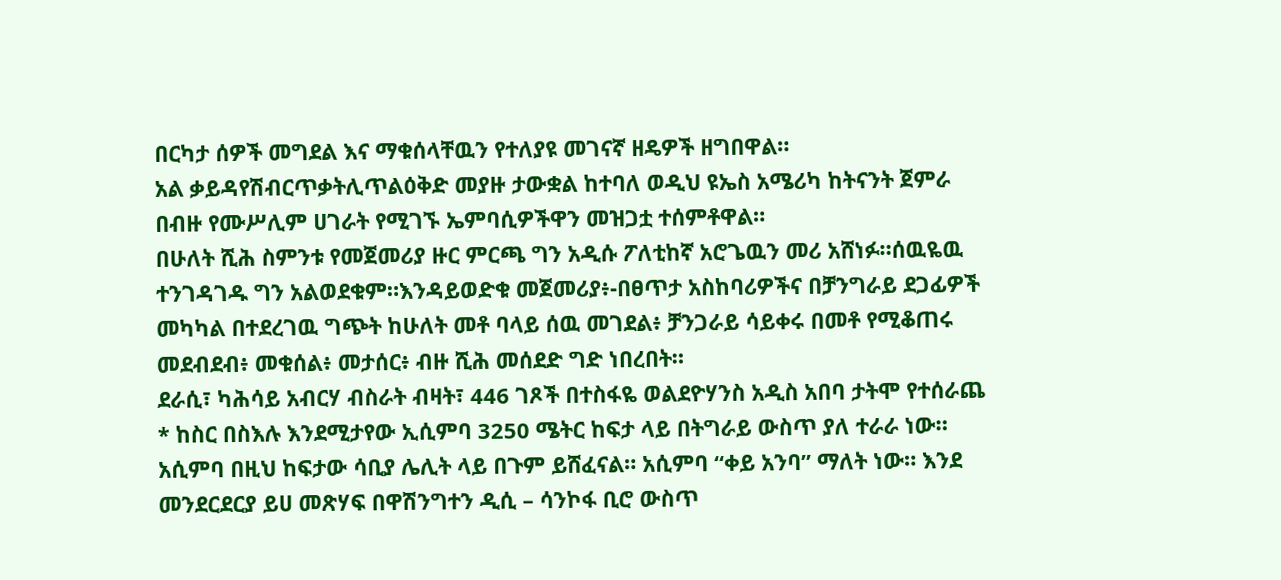በርካታ ሰዎች መግደል እና ማቁሰላቸዉን የተለያዩ መገናኛ ዘዴዎች ዘግበዋል።
አል ቃይዳየሽብርጥቃትሊጥልዕቅድ መያዙ ታውቋል ከተባለ ወዲህ ዩኤስ አሜሪካ ከትናንት ጀምራ በብዙ የሙሥሊም ሀገራት የሚገኙ ኤምባሲዎችዋን መዝጋቷ ተሰምቶዋል።
በሁለት ሺሕ ስምንቱ የመጀመሪያ ዙር ምርጫ ግን አዲሱ ፖለቲከኛ አሮጌዉን መሪ አሸነፉ።ሰዉዬዉ ተንገዳገዱ ግን አልወደቁም።እንዳይወድቁ መጀመሪያ፥-በፀጥታ አስከባሪዎችና በቻንግራይ ደጋፊዎች መካካል በተደረገዉ ግጭት ከሁለት መቶ ባላይ ሰዉ መገደል፥ ቻንጋራይ ሳይቀሩ በመቶ የሚቆጠሩ መደብደብ፥ መቁሰል፥ መታሰር፥ ብዙ ሺሕ መሰደድ ግድ ነበረበት።
ደራሲ፣ ካሕሳይ አብርሃ ብስራት ብዛት፣ 446 ገጾች በተስፋዬ ወልደዮሃንስ አዲስ አበባ ታትሞ የተሰራጨ * ከስር በስእሉ እንደሚታየው ኢሲምባ 3250 ሜትር ከፍታ ላይ በትግራይ ውስጥ ያለ ተራራ ነው። አሲምባ በዚህ ከፍታው ሳቢያ ሌሊት ላይ በጉም ይሸፈናል። አሲምባ “ቀይ አንባ” ማለት ነው። እንደ መንደርደርያ ይሀ መጽሃፍ በዋሽንግተን ዲሲ – ሳንኮፋ ቢሮ ውስጥ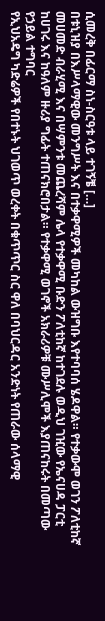ሲመረቅ በፊርማ ስነ-ስርዓቱ ላይ ተገኝቼ […]
በቱኒዝያ በእሥላማዊው መንግሥት እና በተቃዋሚዎች መካከል ውዝግቡ እየተባባሰ ሄዶዋል። የተቃውሞ ወገን ፖለቲከኛ መሀመድ ብራሂሚ እና በሣምንቱ መጨረሻም ሌላ የተቃዋሚ ቡድን ፖለቲከኛ ከተገደሉ ወዲህ ገዢው የኤናሀዳ ፓርቲ ከሀገሩ እና ከዓለም ዙሪያ ግፊት ተጠናክሮበታል። የተቃዋሚ ወገኖች አክራሪዎቹ ሙሥሊሞች እያጠናከሩት በመጣው የኃይል ተግባር
የኢህአዴግ ካድሬዎች የበተኑት ህገወጥ ወረቀት በቁጥጥር ስር ዋለ በባህርዳር አንድነት የጠራው ሰላማዊ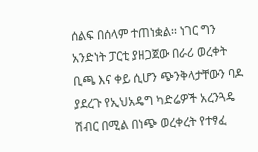ሰልፍ በሰላም ተጠነቋል፡፡ ነገር ግን አንድነት ፓርቲ ያዘጋጀው በራሪ ወረቀት ቢጫ እና ቀይ ሲሆን ጭንቅላታቸውን ባዶ ያደረጉ የኢህአዴግ ካድሬዎች አረንጓዴ ሽብር በሚል በነጭ ወረቀረት የተፃፈ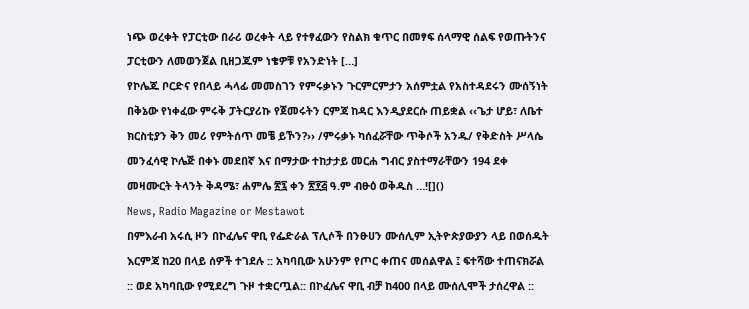ነጭ ወረቀት የፓርቲው በራሪ ወረቀት ላይ የተፃፈውን የስልክ ቁጥር በመፃፍ ሰላማዊ ሰልፍ የወጡትንና ፓርቲውን ለመወንጀል ቢዘጋጁም ነቄዎቹ የአንድነት […]
የኮሌጁ ቦርድና የበላይ ሓላፊ መመስገን የምሩቃኑን ጉርምርምታን አሰምቷል የአስተዳደሩን ሙሰኝነት በቅኔው የነቀፈው ምሩቅ ፓትርያሪኩ የጀመሩትን ርምጃ ከዳር እንዲያደርሱ ጠይቋል ‹‹ጌታ ሆይ፣ ለቤተ ክርስቲያን ቅን መሪ የምትሰጥ መቼ ይኾን?›› /ምሩቃኑ ካሰፈሯቸው ጥቅሶች አንዱ/ የቅድስት ሥላሴ መንፈሳዊ ኮሌጅ በቀኑ መደበኛ እና በማታው ተከታታይ መርሐ ግብር ያስተማራቸውን 194 ደቀ መዛሙርት ትላንት ቅዳሜ፣ ሐምሌ ፳፯ ቀን ፳፻፭ ዓ.ም ብፁዕ ወቅዱስ …![]()
News, Radio Magazine or Mestawot
በምእራብ አሩሲ ዞን በኮፈሌና ዋቢ የፌድራል ፕሊሶች በንፁሀን ሙሰሊም ኢትዮጵያውያን ላይ በወሰዱት እርምጃ ከ20 በላይ ሰዎች ተገደሉ :: አካባቢው አሁንም የጦር ቀጠና መሰልዋል ፤ ፍተሻው ተጠናክሯል :: ወደ አካባቢው የሚደረግ ጉዞ ተቋርጧል:: በኮፈሌና ዋቢ ብቻ ከ400 በላይ ሙሰሊሞች ታሰረዋል ::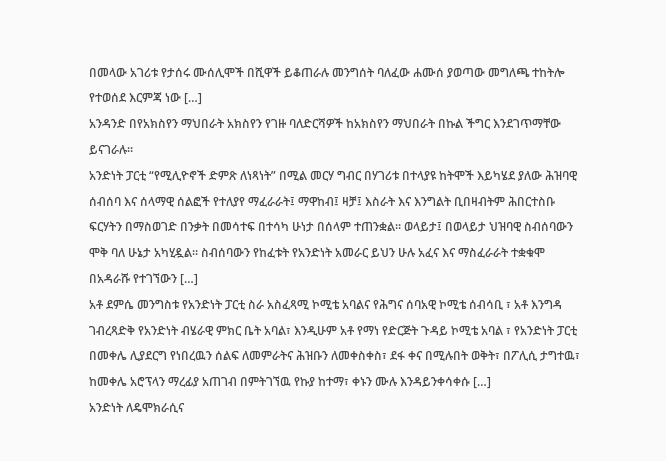በመላው አገሪቱ የታሰሩ ሙሰሊሞች በሺዋች ይቆጠራሉ መንግሰት ባለፈው ሐሙሰ ያወጣው መግለጫ ተከትሎ የተወሰደ እርምጃ ነው […]
አንዳንድ በየአክስየን ማህበራት አክስየን የገዙ ባለድርሻዎች ከአክስየን ማህበራት በኩል ችግር እንደገጥማቸው ይናገራሉ።
አንድነት ፓርቲ “የሚሊዮኖች ድምጽ ለነጻነት” በሚል መርሃ ግብር በሃገሪቱ በተላያዩ ከትሞች እይካሄደ ያለው ሕዝባዊ ሰብሰባ እና ሰላማዊ ሰልፎች የተለያየ ማፈራራት፤ ማዋከብ፤ ዛቻ፤ እስራት እና እንግልት ቢበዛብትም ሕበርተስቡ ፍርሃትን በማስወገድ በንቃት በመሳተፍ በተሳካ ሁነታ በሰላም ተጠንቋል። ወላይታ፤ በወላይታ ህዝባዊ ስብሰባውን ሞቅ ባለ ሁኔታ አካሂዷል። ስብሰባውን የከፈቱት የአንድነት አመራር ይህን ሁሉ አፈና እና ማስፈራራት ተቋቁሞ በአዳራሹ የተገኘውን […]
አቶ ደምሴ መንግስቱ የአንድነት ፓርቲ ስራ አስፈጻሚ ኮሚቴ አባልና የሕግና ሰባአዊ ኮሚቴ ሰብሳቢ ፣ አቶ እንግዳ ገብረጻድቅ የአንድነት ብሄራዊ ምክር ቤት አባል፣ እንዲሁም አቶ የማነ የድርጅት ጉዳይ ኮሚቴ አባል ፣ የአንድነት ፓርቲ በመቀሌ ሊያደርግ የነበረዉን ሰልፍ ለመምራትና ሕዝቡን ለመቀስቀስ፣ ደፋ ቀና በሚሉበት ወቅት፣ በፖሊሲ ታግተዉ፣ ከመቀሌ አሮፕላን ማረፊያ አጠገብ በምትገኘዉ የኩያ ከተማ፣ ቀኑን ሙሉ እንዳይንቀሳቀሱ […]
አንድነት ለዴሞክራሲና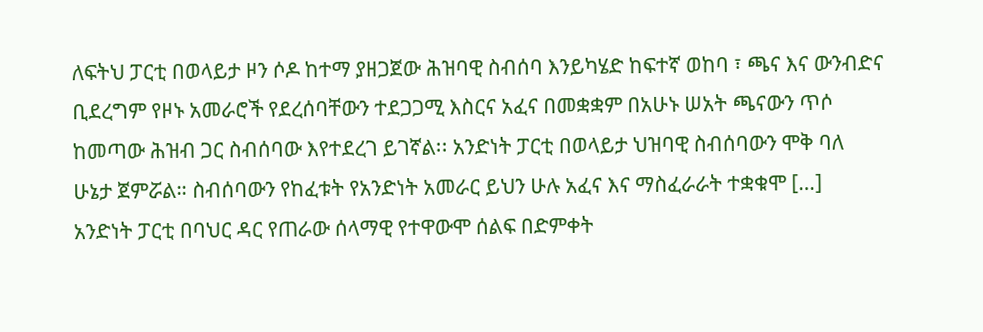ለፍትህ ፓርቲ በወላይታ ዞን ሶዶ ከተማ ያዘጋጀው ሕዝባዊ ስብሰባ እንይካሄድ ከፍተኛ ወከባ ፣ ጫና እና ውንብድና ቢደረግም የዞኑ አመራሮች የደረሰባቸውን ተደጋጋሚ እስርና አፈና በመቋቋም በአሁኑ ሠአት ጫናውን ጥሶ ከመጣው ሕዝብ ጋር ስብሰባው እየተደረገ ይገኛል፡፡ አንድነት ፓርቲ በወላይታ ህዝባዊ ስብሰባውን ሞቅ ባለ ሁኔታ ጀምሯል። ስብሰባውን የከፈቱት የአንድነት አመራር ይህን ሁሉ አፈና እና ማስፈራራት ተቋቁሞ […]
አንድነት ፓርቲ በባህር ዳር የጠራው ሰላማዊ የተዋውሞ ሰልፍ በድምቀት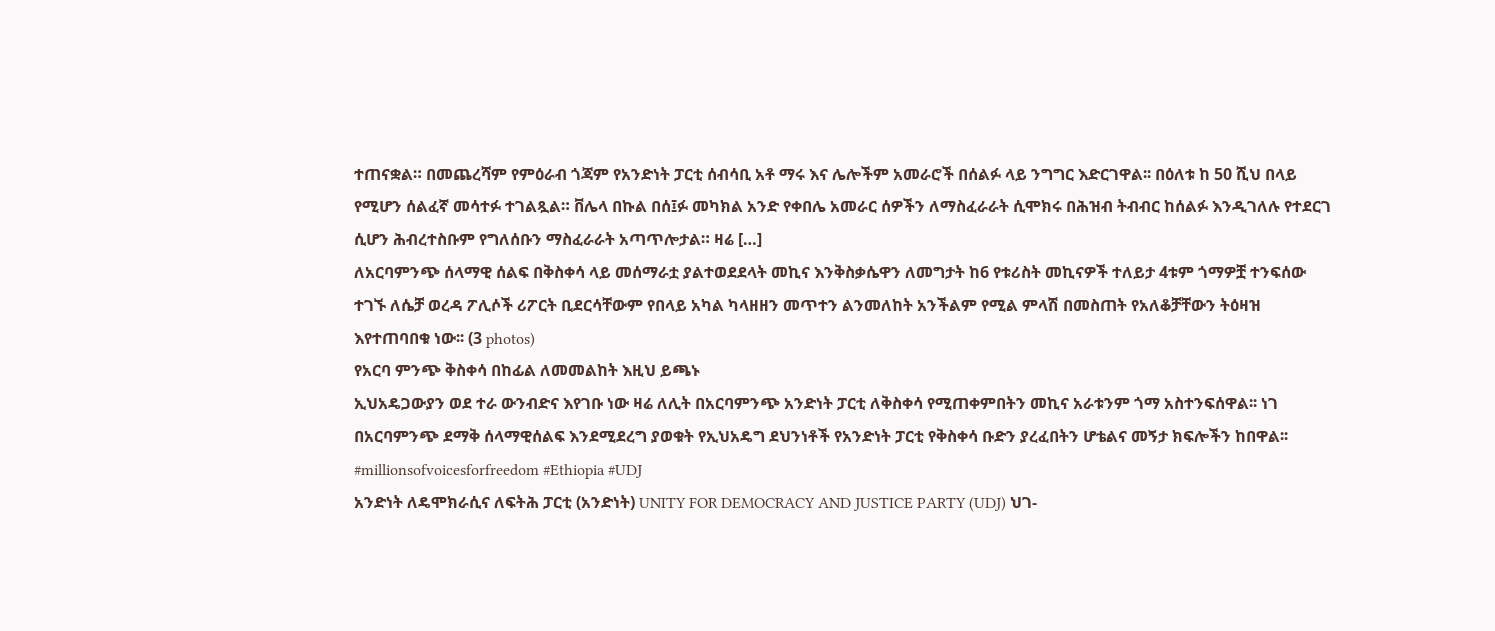ተጠናቋል። በመጨረሻም የምዕራብ ጎጃም የአንድነት ፓርቲ ሰብሳቢ አቶ ማሩ እና ሌሎችም አመራሮች በሰልፉ ላይ ንግግር እድርገዋል፡፡ በዕለቱ ከ 50 ሺህ በላይ የሚሆን ሰልፈኛ መሳተፉ ተገልጿል። ቨሌላ በኩል በሰ፤ፉ መካክል አንድ የቀበሌ አመራር ሰዎችን ለማስፈራራት ሲሞክሩ በሕዝብ ትብብር ከሰልፉ እንዲገለሉ የተደርገ ሲሆን ሕብረተስቡም የግለሰቡን ማስፈራራት አጣጥሎታል። ዛሬ […]
ለአርባምንጭ ሰላማዊ ሰልፍ በቅስቀሳ ላይ መሰማራቷ ያልተወደደላት መኪና እንቅስቃሴዋን ለመግታት ከ6 የቱሪስት መኪናዎች ተለይታ 4ቱም ጎማዎቿ ተንፍሰው ተገኙ ለሴቻ ወረዳ ፖሊሶች ሪፖርት ቢደርሳቸውም የበላይ አካል ካላዘዘን መጥተን ልንመለከት አንችልም የሚል ምላሽ በመስጠት የአለቆቻቸውን ትዕዛዝ እየተጠባበቁ ነው፡፡ (3 photos)
የአርባ ምንጭ ቅስቀሳ በከፊል ለመመልከት እዚህ ይጫኑ
ኢህአዴጋውያን ወደ ተራ ውንብድና እየገቡ ነው ዛሬ ለሊት በአርባምንጭ አንድነት ፓርቲ ለቅስቀሳ የሚጠቀምበትን መኪና አራቱንም ጎማ አስተንፍሰዋል፡፡ ነገ በአርባምንጭ ደማቅ ሰላማዊሰልፍ እንደሚደረግ ያወቁት የኢህአዴግ ደህንነቶች የአንድነት ፓርቲ የቅስቀሳ ቡድን ያረፈበትን ሆቴልና መኝታ ክፍሎችን ከበዋል፡፡ #millionsofvoicesforfreedom #Ethiopia #UDJ
አንድነት ለዴሞክራሲና ለፍትሕ ፓርቲ (አንድነት) UNITY FOR DEMOCRACY AND JUSTICE PARTY (UDJ) ህገ-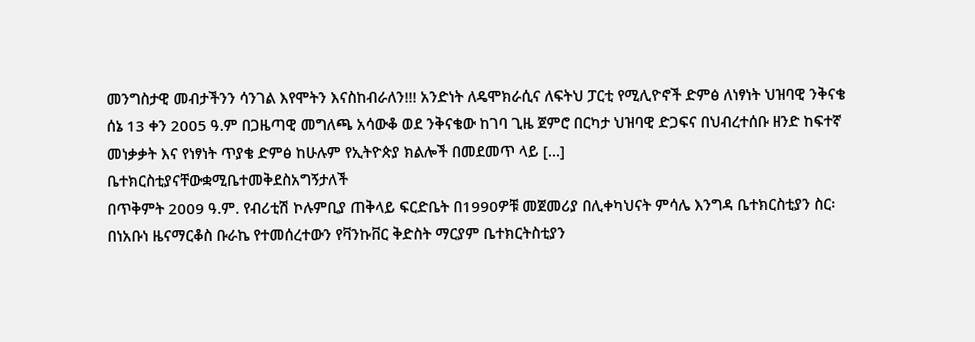መንግስታዊ መብታችንን ሳንገል እየሞትን እናስከብራለን!!! አንድነት ለዴሞክራሲና ለፍትህ ፓርቲ የሚሊዮኖች ድምፅ ለነፃነት ህዝባዊ ንቅናቄ ሰኔ 13 ቀን 2005 ዓ.ም በጋዜጣዊ መግለጫ አሳውቆ ወደ ንቅናቄው ከገባ ጊዜ ጀምሮ በርካታ ህዝባዊ ድጋፍና በህብረተሰቡ ዘንድ ከፍተኛ መነቃቃት እና የነፃነት ጥያቄ ድምፅ ከሁሉም የኢትዮጵያ ክልሎች በመደመጥ ላይ […]
ቤተክርስቲያናቸውቋሚቤተመቅደስአግኝታለች
በጥቅምት 2009 ዓ.ም. የብሪቲሽ ኮሉምቢያ ጠቅላይ ፍርድቤት በ1990ዎቹ መጀመሪያ በሊቀካህናት ምሳሌ እንግዳ ቤተክርስቲያን ስር፡በነአቡነ ዜናማርቆስ ቡራኬ የተመሰረተውን የቫንኩቨር ቅድስት ማርያም ቤተክርትስቲያን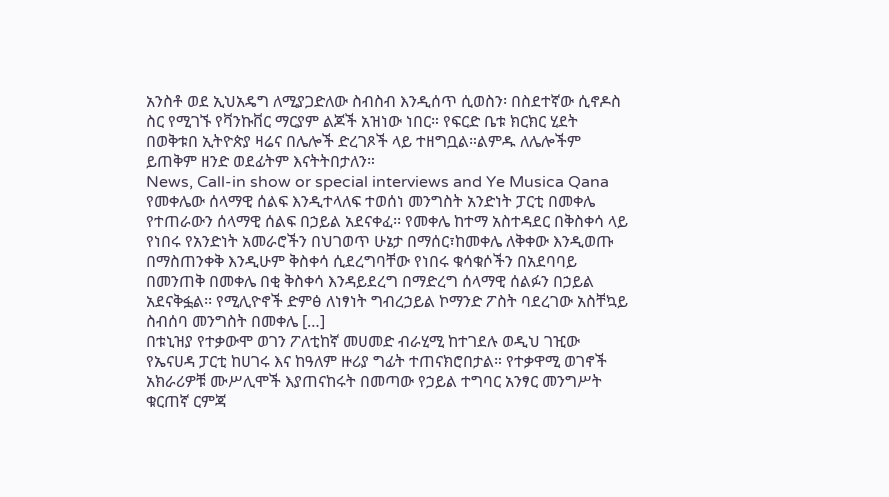አንስቶ ወደ ኢህአዴግ ለሚያጋድለው ስብስብ እንዲሰጥ ሲወስን፡ በስደተኛው ሲኖዶስ ስር የሚገኙ የቫንኩቨር ማርያም ልጆች አዝነው ነበር። የፍርድ ቤቱ ክርክር ሂደት በወቅቱበ ኢትዮጵያ ዛሬና በሌሎች ድረገጾች ላይ ተዘግቧል።ልምዱ ለሌሎችም ይጠቅም ዘንድ ወደፊትም እናትትበታለን።
News, Call-in show or special interviews and Ye Musica Qana
የመቀሌው ሰላማዊ ሰልፍ እንዲተላለፍ ተወሰነ መንግስት አንድነት ፓርቲ በመቀሌ የተጠራውን ሰላማዊ ሰልፍ በኃይል አደናቀፈ፡፡ የመቀሌ ከተማ አስተዳደር በቅስቀሳ ላይ የነበሩ የአንድነት አመራሮችን በህገወጥ ሁኔታ በማሰር፣ከመቀሌ ለቅቀው እንዲወጡ በማስጠንቀቅ እንዲሁም ቅስቀሳ ሲደረግባቸው የነበሩ ቁሳቁሶችን በአደባባይ በመንጠቅ በመቀሌ በቂ ቅስቀሳ እንዳይደረግ በማድረግ ሰላማዊ ሰልፉን በኃይል አደናቅፏል፡፡ የሚሊዮኖች ድምፅ ለነፃነት ግብረኃይል ኮማንድ ፖስት ባደረገው አስቸኳይ ስብሰባ መንግስት በመቀሌ […]
በቱኒዝያ የተቃውሞ ወገን ፖለቲከኛ መሀመድ ብራሂሚ ከተገደሉ ወዲህ ገዢው የኤናሀዳ ፓርቲ ከሀገሩ እና ከዓለም ዙሪያ ግፊት ተጠናክሮበታል። የተቃዋሚ ወገኖች አክራሪዎቹ ሙሥሊሞች እያጠናከሩት በመጣው የኃይል ተግባር አንፃር መንግሥት ቁርጠኛ ርምጃ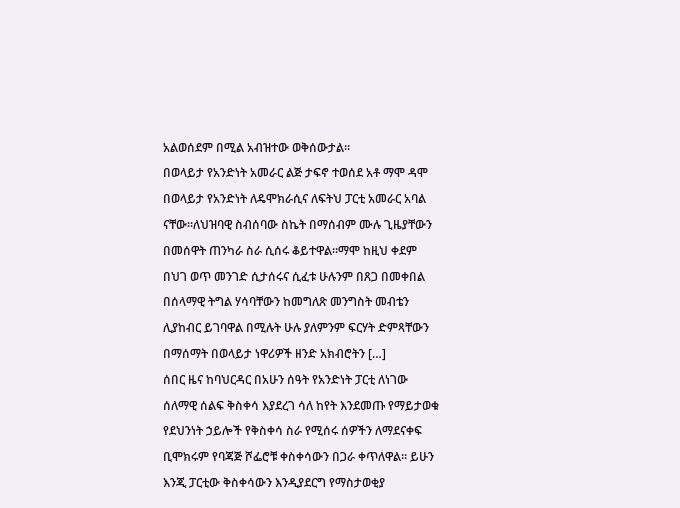አልወሰደም በሚል አብዝተው ወቅሰውታል።
በወላይታ የአንድነት አመራር ልጅ ታፍኖ ተወሰደ አቶ ማሞ ዳሞ በወላይታ የአንድነት ለዴሞክራሲና ለፍትህ ፓርቲ አመራር አባል ናቸው፡፡ለህዝባዊ ስብሰባው ስኬት በማሰብም ሙሉ ጊዜያቸውን በመሰዋት ጠንካራ ስራ ሲሰሩ ቆይተዋል፡፡ማሞ ከዚህ ቀደም በህገ ወጥ መንገድ ሲታሰሩና ሲፈቱ ሁሉንም በጸጋ በመቀበል በሰላማዊ ትግል ሃሳባቸውን ከመግለጽ መንግስት መብቴን ሊያከብር ይገባዋል በሚሉት ሁሉ ያለምንም ፍርሃት ድምጻቸውን በማሰማት በወላይታ ነዋሪዎች ዘንድ አክብሮትን […]
ሰበር ዜና ከባህርዳር በአሁን ሰዓት የአንድነት ፓርቲ ለነገው ሰለማዊ ሰልፍ ቅስቀሳ እያደረገ ሳለ ከየት እንደመጡ የማይታወቁ የደህንነት ኃይሎች የቅስቀሳ ስራ የሚሰሩ ሰዎችን ለማደናቀፍ ቢሞክሩም የባጃጅ ሾፌሮቹ ቀስቀሳውን በጋራ ቀጥለዋል፡፡ ይሁን እንጂ ፓርቲው ቅስቀሳውን እንዲያደርግ የማስታወቂያ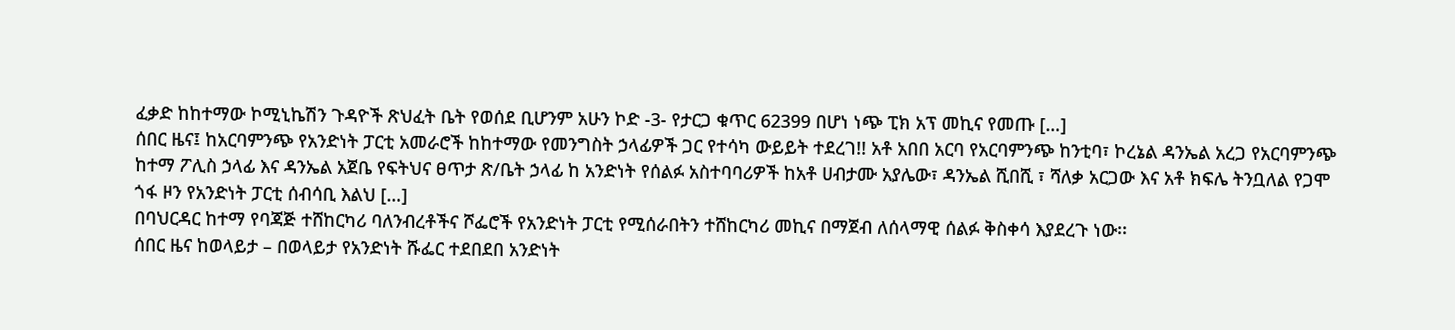ፈቃድ ከከተማው ኮሚኒኬሽን ጉዳዮች ጽህፈት ቤት የወሰደ ቢሆንም አሁን ኮድ -3- የታርጋ ቁጥር 62399 በሆነ ነጭ ፒክ አፕ መኪና የመጡ […]
ሰበር ዜና፤ ከአርባምንጭ የአንድነት ፓርቲ አመራሮች ከከተማው የመንግስት ኃላፊዎች ጋር የተሳካ ውይይት ተደረገ!! አቶ አበበ አርባ የአርባምንጭ ከንቲባ፣ ኮረኔል ዳንኤል አረጋ የአርባምንጭ ከተማ ፖሊስ ኃላፊ እና ዳንኤል አጀቤ የፍትህና ፀጥታ ጽ/ቤት ኃላፊ ከ አንድነት የሰልፉ አስተባባሪዎች ከአቶ ሀብታሙ አያሌው፣ ዳንኤል ሺበሺ ፣ ሻለቃ አርጋው እና አቶ ክፍሌ ትንቧለል የጋሞ ጎፋ ዞን የአንድነት ፓርቲ ሰብሳቢ እልህ […]
በባህርዳር ከተማ የባጃጅ ተሸከርካሪ ባለንብረቶችና ሾፌሮች የአንድነት ፓርቲ የሚሰራበትን ተሸከርካሪ መኪና በማጀብ ለሰላማዊ ሰልፉ ቅስቀሳ እያደረጉ ነው፡፡
ሰበር ዜና ከወላይታ – በወላይታ የአንድነት ሹፌር ተደበደበ አንድነት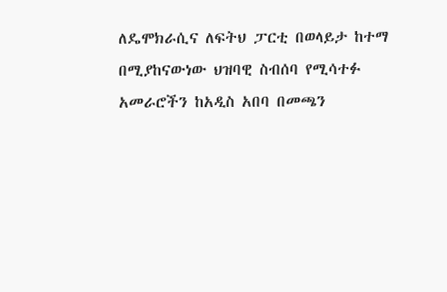ለዴሞክራሲና ለፍትህ ፓርቲ በወላይታ ከተማ በሚያከናውነው ህዝባዊ ስብሰባ የሚሳተፉ አመራሮችን ከአዲስ አበባ በመጫን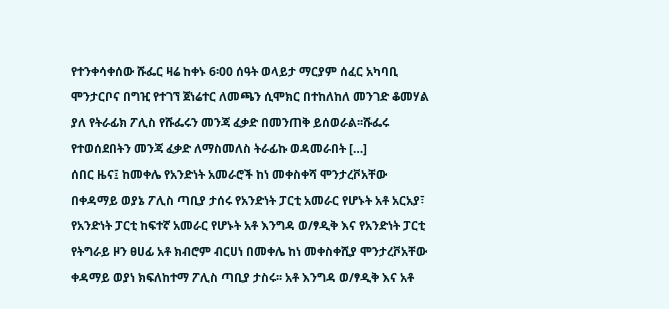የተንቀሳቀሰው ሹፌር ዛሬ ከቀኑ 6፡00 ሰዓት ወላይታ ማርያም ሰፈር አካባቢ ሞንታርቦና በግዢ የተገኘ ጀነሬተር ለመጫን ሲሞክር በተከለከለ መንገድ ቆመሃል ያለ የትራፊክ ፖሊስ የሹፌሩን መንጃ ፈቃድ በመንጠቅ ይሰወራል፡፡ሹፌሩ የተወሰደበትን መንጃ ፈቃድ ለማስመለስ ትራፊኩ ወዳመራበት […]
ሰበር ዜና፤ ከመቀሌ የአንድነት አመራሮች ከነ መቀስቀሻ ሞንታረቮአቸው በቀዳማይ ወያኔ ፖሊስ ጣቢያ ታሰሩ የአንድነት ፓርቲ አመራር የሆኑት አቶ አርአያ፣ የአንድነት ፓርቲ ከፍተኛ አመራር የሆኑት አቶ እንግዳ ወ/ፃዲቅ እና የአንድነት ፓርቲ የትግራይ ዞን ፀሀፊ አቶ ክብሮም ብርሀነ በመቀሌ ከነ መቀስቀሺያ ሞንታረቮአቸው ቀዳማይ ወያነ ክፍለከተማ ፖሊስ ጣቢያ ታስሩ፡፡ አቶ እንግዳ ወ/ፃዲቅ እና አቶ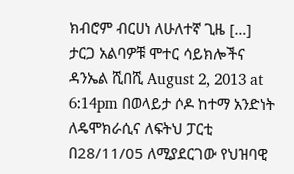ክብሮም ብርሀነ ለሁለተኛ ጊዜ […]
ታርጋ አልባዎቹ ሞተር ሳይክሎችና ዳንኤል ሺበሺ August 2, 2013 at 6:14pm በወላይታ ሶዶ ከተማ አንድነት ለዴሞክራሲና ለፍትህ ፓርቲ በ28/11/05 ለሚያደርገው የህዝባዊ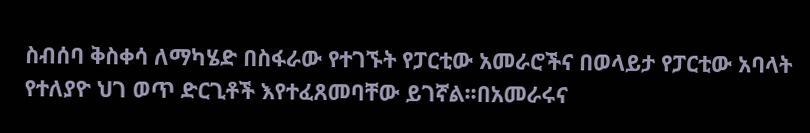ስብሰባ ቅስቀሳ ለማካሄድ በስፋራው የተገኙት የፓርቲው አመራሮችና በወላይታ የፓርቲው አባላት የተለያዮ ህገ ወጥ ድርጊቶች እየተፈጸመባቸው ይገኛል፡፡በአመራሩና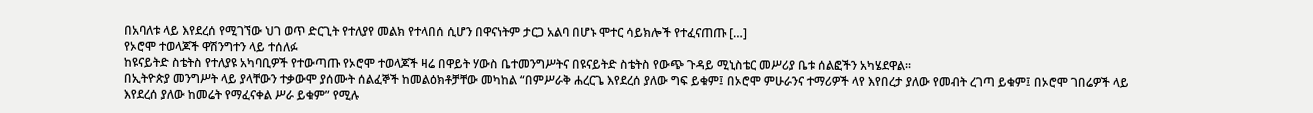በአባለቱ ላይ እየደረሰ የሚገኘው ህገ ወጥ ድርጊት የተለያየ መልክ የተላበሰ ሲሆን በዋናነትም ታርጋ አልባ በሆኑ ሞተር ሳይክሎች የተፈናጠጡ […]
የኦሮሞ ተወላጆች ዋሽንግተን ላይ ተሰለፉ
ከዩናይትድ ስቴትስ የተለያዩ አካባቢዎች የተውጣጡ የኦሮሞ ተወላጆች ዛሬ በዋይት ሃውስ ቤተመንግሥትና በዩናይትድ ስቴትስ የውጭ ጉዳይ ሚኒስቴር መሥሪያ ቤቱ ሰልፎችን አካሄደዋል፡፡
በኢትዮጵያ መንግሥት ላይ ያላቸውን ተቃውሞ ያሰሙት ሰልፈኞች ከመልዕክቶቻቸው መካከል “በምሥራቅ ሐረርጌ እየደረሰ ያለው ግፍ ይቁም፤ በኦሮሞ ምሁራንና ተማሪዎች ላየ እየበረታ ያለው የመብት ረገጣ ይቁም፤ በኦሮሞ ገበሬዎች ላይ እየደረሰ ያለው ከመሬት የማፈናቀል ሥራ ይቁም” የሚሉ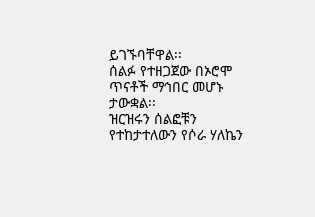ይገኙባቸዋል፡፡
ሰልፉ የተዘጋጀው በኦሮሞ ጥናቶች ማኅበር መሆኑ ታውቋል፡፡
ዝርዝሩን ሰልፎቹን የተከታተለውን የሶራ ሃለኬን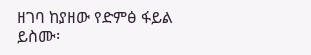ዘገባ ከያዘው የድምፅ ፋይል ይስሙ፡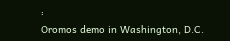፡
Oromos demo in Washington, D.C.